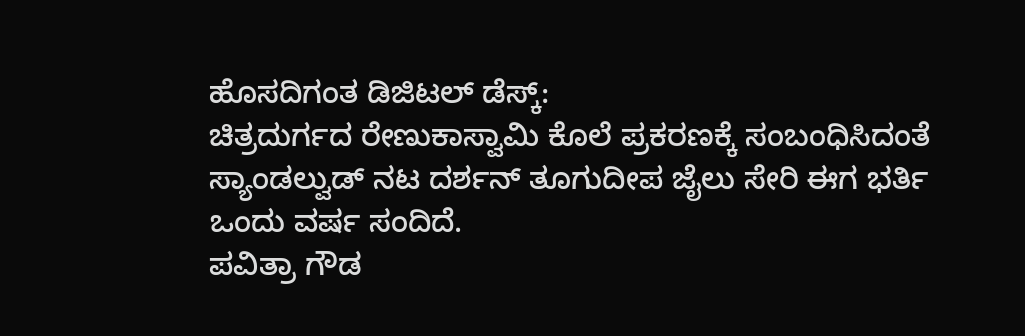ಹೊಸದಿಗಂತ ಡಿಜಿಟಲ್ ಡೆಸ್ಕ್:
ಚಿತ್ರದುರ್ಗದ ರೇಣುಕಾಸ್ವಾಮಿ ಕೊಲೆ ಪ್ರಕರಣಕ್ಕೆ ಸಂಬಂಧಿಸಿದಂತೆ ಸ್ಯಾಂಡಲ್ವುಡ್ ನಟ ದರ್ಶನ್ ತೂಗುದೀಪ ಜೈಲು ಸೇರಿ ಈಗ ಭರ್ತಿ ಒಂದು ವರ್ಷ ಸಂದಿದೆ.
ಪವಿತ್ರಾ ಗೌಡ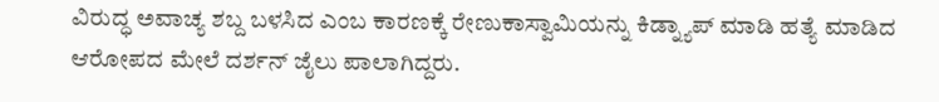ವಿರುದ್ಧ ಅವಾಚ್ಯ ಶಬ್ದ ಬಳಸಿದ ಎಂಬ ಕಾರಣಕ್ಕೆ ರೇಣುಕಾಸ್ವಾಮಿಯನ್ನು ಕಿಡ್ನ್ಯಾಪ್ ಮಾಡಿ ಹತ್ಯೆ ಮಾಡಿದ ಆರೋಪದ ಮೇಲೆ ದರ್ಶನ್ ಜೈಲು ಪಾಲಾಗಿದ್ದರು.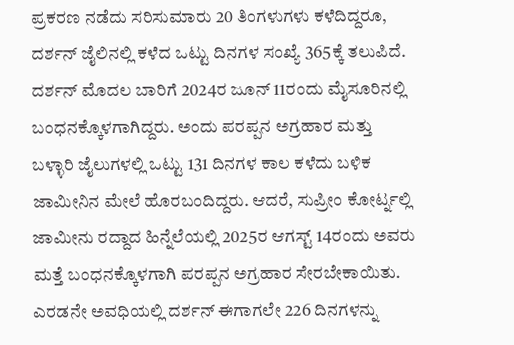ಪ್ರಕರಣ ನಡೆದು ಸರಿಸುಮಾರು 20 ತಿಂಗಳುಗಳು ಕಳೆದಿದ್ದರೂ, ದರ್ಶನ್ ಜೈಲಿನಲ್ಲಿ ಕಳೆದ ಒಟ್ಟು ದಿನಗಳ ಸಂಖ್ಯೆ 365ಕ್ಕೆ ತಲುಪಿದೆ.
ದರ್ಶನ್ ಮೊದಲ ಬಾರಿಗೆ 2024ರ ಜೂನ್ 11ರಂದು ಮೈಸೂರಿನಲ್ಲಿ ಬಂಧನಕ್ಕೊಳಗಾಗಿದ್ದರು. ಅಂದು ಪರಪ್ಪನ ಅಗ್ರಹಾರ ಮತ್ತು ಬಳ್ಳಾರಿ ಜೈಲುಗಳಲ್ಲಿ ಒಟ್ಟು 131 ದಿನಗಳ ಕಾಲ ಕಳೆದು ಬಳಿಕ ಜಾಮೀನಿನ ಮೇಲೆ ಹೊರಬಂದಿದ್ದರು. ಆದರೆ, ಸುಪ್ರೀಂ ಕೋರ್ಟ್ನಲ್ಲಿ ಜಾಮೀನು ರದ್ದಾದ ಹಿನ್ನೆಲೆಯಲ್ಲಿ 2025ರ ಆಗಸ್ಟ್ 14ರಂದು ಅವರು ಮತ್ತೆ ಬಂಧನಕ್ಕೊಳಗಾಗಿ ಪರಪ್ಪನ ಅಗ್ರಹಾರ ಸೇರಬೇಕಾಯಿತು. ಎರಡನೇ ಅವಧಿಯಲ್ಲಿ ದರ್ಶನ್ ಈಗಾಗಲೇ 226 ದಿನಗಳನ್ನು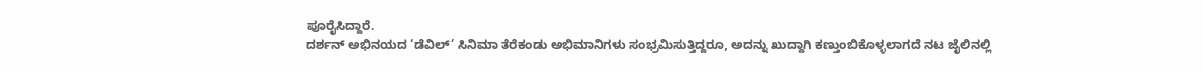ಪೂರೈಸಿದ್ದಾರೆ.
ದರ್ಶನ್ ಅಭಿನಯದ ‘ಡೆವಿಲ್’ ಸಿನಿಮಾ ತೆರೆಕಂಡು ಅಭಿಮಾನಿಗಳು ಸಂಭ್ರಮಿಸುತ್ತಿದ್ದರೂ, ಅದನ್ನು ಖುದ್ದಾಗಿ ಕಣ್ತುಂಬಿಕೊಳ್ಳಲಾಗದೆ ನಟ ಜೈಲಿನಲ್ಲಿ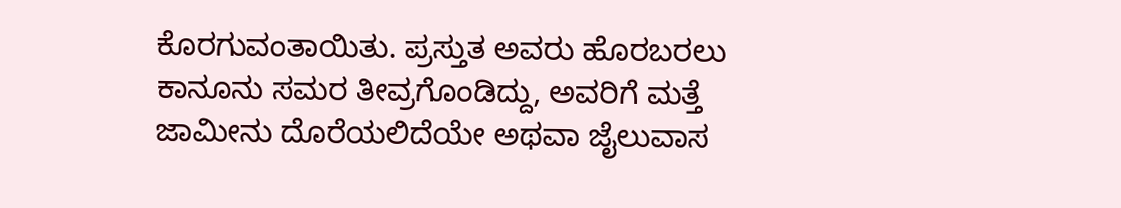ಕೊರಗುವಂತಾಯಿತು. ಪ್ರಸ್ತುತ ಅವರು ಹೊರಬರಲು ಕಾನೂನು ಸಮರ ತೀವ್ರಗೊಂಡಿದ್ದು, ಅವರಿಗೆ ಮತ್ತೆ ಜಾಮೀನು ದೊರೆಯಲಿದೆಯೇ ಅಥವಾ ಜೈಲುವಾಸ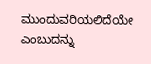ಮುಂದುವರಿಯಲಿದೆಯೇ ಎಂಬುದನ್ನು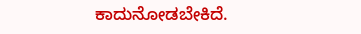ಕಾದುನೋಡಬೇಕಿದೆ.